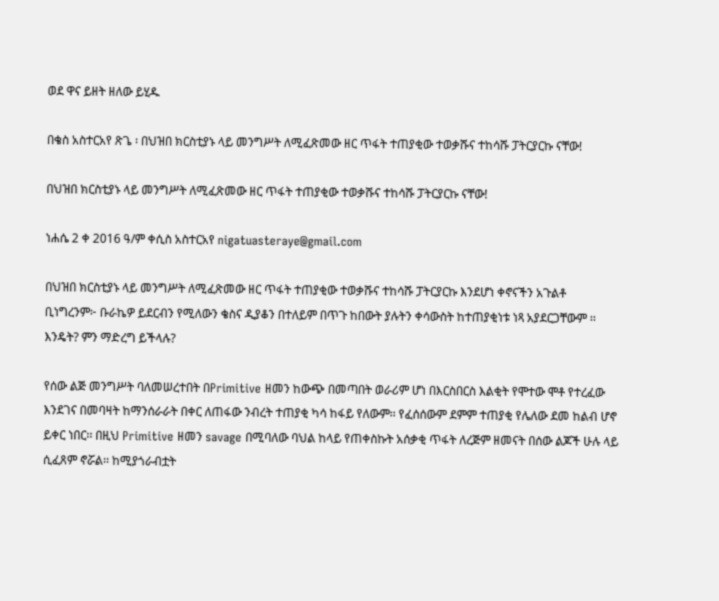ወደ ዋና ይዘት ዘለው ይሂዱ

በቄስ አስተርአየ ጽጌ ፡ በህዝበ ክርስቲያኑ ላይ መንግሥት ለሚፈጽመው ዘር ጥፋት ተጠያቂው ተወቃሹና ተከሳሹ ፓትርያርኩ ናቸው!

በህዝበ ክርስቲያኑ ላይ መንግሥት ለሚፈጽመው ዘር ጥፋት ተጠያቂው ተወቃሹና ተከሳሹ ፓትርያርኩ ናቸው!

ነሐሴ 2 ቀ 2016 ዓ/ም ቀሲስ አስተርአየ nigatuasteraye@gmail.com

በህዝበ ክርስቲያኑ ላይ መንግሥት ለሚፈጽመው ዘር ጥፋት ተጠያቂው ተወቃሹና ተከሳሹ ፓትርያርኩ እንደሆነ ቀኖናችን አጉልቶ ቢነግረንም፦ ቡራኬዎ ይደርብን የሚለውን ቄስና ዲያቆን በተለይም በጥጉ ከበውት ያሉትን ቀሳውስት ከተጠያቂነቱ ነጻ አያደርጋቸውም ፡፡ እንዴት? ምን ማድረግ ይችላሉ?

የሰው ልጅ መንግሥት ባለመሠረተበት በPrimitive ዘመን ከውጭ በመጣበት ወራሪም ሆነ በእርስበርስ እልቂት የሞተው ሞቶ የተረፈው እንደገና በመባዛት ከማንሰራራት በቀር ለጠፋው ንብረት ተጠያቂ ካሳ ከፋይ የለውም፡፡ የፈሰሰውም ደምም ተጠያቂ የሌለው ደመ ከልብ ሆኖ ይቀር ነበር፡፡ በዚህ Primitive ዘመን savage በሚባለው ባህል ከላይ የጠቀስኩት አሰቃቂ ጥፋት ለረጅም ዘመናት በሰው ልጆች ሁሉ ላይ ሲፈጸም ኖሯል፡፡ ከሚያጎራብቷት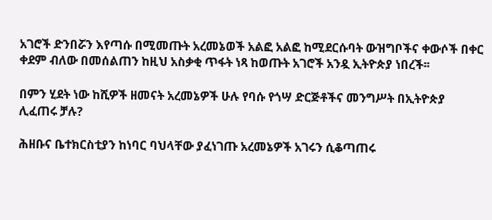አገሮች ድንበሯን እየጣሱ በሚመጡት አረመኔወች አልፎ አልፎ ከሚደርሱባት ውዝግቦችና ቀውሶች በቀር ቀደም ብለው በመሰልጠን ከዚህ አስቃቂ ጥፋት ነጻ ከወጡት አገሮች አንዷ ኢትዮጵያ ነበረች፡፡

በምን ሂደት ነው ከሺዎች ዘመናት አረመኔዎች ሁሉ የባሱ የጎሣ ድርጅቶችና መንግሥት በኢትዮጵያ ሊፈጠሩ ቻሉ?

ሕዘቡና ቤተክርስቲያን ከነባር ባህላቸው ያፈነገጡ አረመኔዎች አገሩን ሲቆጣጠሩ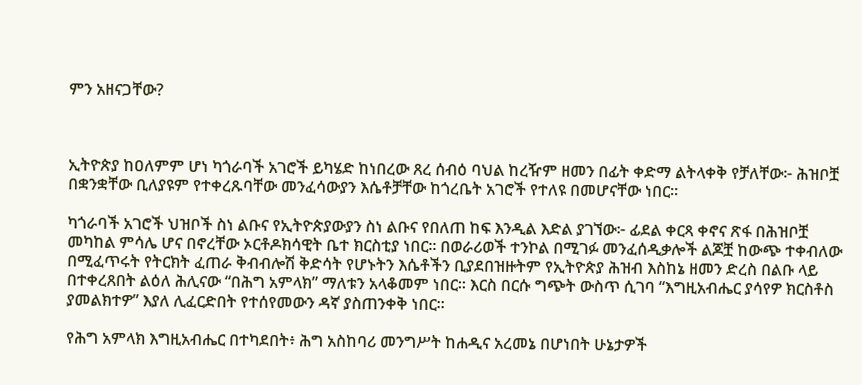ምን አዘናጋቸው?



ኢትዮጵያ ከዐለምም ሆነ ካጎራባች አገሮች ይካሄድ ከነበረው ጸረ ሰብዕ ባህል ከረዥም ዘመን በፊት ቀድማ ልትላቀቅ የቻለቸው፦ ሕዝቦቿ በቋንቋቸው ቢለያዩም የተቀረጹባቸው መንፈሳውያን እሴቶቻቸው ከጎረቤት አገሮች የተለዩ በመሆናቸው ነበር፡፡

ካጎራባች አገሮች ህዝቦች ስነ ልቡና የኢትዮጵያውያን ስነ ልቡና የበለጠ ከፍ እንዲል እድል ያገኘው፦ ፊደል ቀርጻ ቀኖና ጽፋ በሕዝቦቿ መካከል ምሳሌ ሆና በኖረቸው ኦርቶዶክሳዊት ቤተ ክርስቲያ ነበር፡፡ በወራሪወች ተንኮል በሚገፉ መንፈሰዲቃሎች ልጆቿ ከውጭ ተቀብለው በሚፈጥሩት የትርክት ፈጠራ ቅብብሎሽ ቅድሳት የሆኑትን እሴቶችን ቢያደበዝዙትም የኢትዮጵያ ሕዝብ እስከኔ ዘመን ድረስ በልቡ ላይ በተቀረጸበት ልዕለ ሕሊናው “በሕግ አምላክ” ማለቱን አላቆመም ነበር፡፡ እርስ በርሱ ግጭት ውስጥ ሲገባ “እግዚአብሔር ያሳየዎ ክርስቶስ ያመልክተዎ” እያለ ሊፈርድበት የተሰየመውን ዳኛ ያስጠንቀቅ ነበር፡፡

የሕግ አምላክ እግዚአብሔር በተካደበት፥ ሕግ አስከባሪ መንግሥት ከሐዲና አረመኔ በሆነበት ሁኔታዎች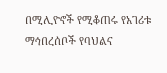በሚሊዮኖች የሚቆጠሩ የአገሪቱ ማኅበረሰቦች የባህልና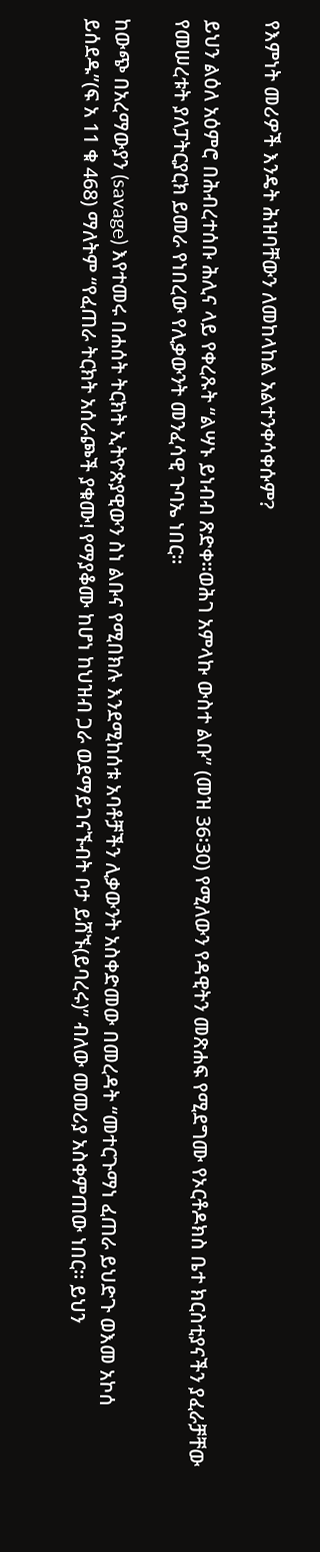የእምነት መሪዎች እንዴት ሕዝባቸውን ለመከላከል አልተንቀሳቀሱም?

ይህን ልዕለ አዕምሮ በሕብረተሰቡ ሕሊና ላይ የቀረጹት “ልሣኑ ይነብብ ጽድቀ፡፡ወሕገ አምላኩ ውስተ ልቡ” (መዝ 36፡30) የሚለውን የዳዊትን መጽሐፍ የሚደግሙ የኦርቶዶክስ ቤተ ክርስቲያናችን ያፈራቻቸው የመሠረቱት ያለፓትርያርክ ይመራ የነበረው የሊቃውንት መንፈሳዊ ጉባኤ ነበር፡፡

ከውጭ በአረማውያን (savage) እየተመሩ በሐሰት ትርክት ኢትዮጵያዊውን ስነ ልቡና የሚበክሉ እንደሚከሰቱ አባቶቻችን ሊቃውንት አስቀድመው በመረዳት “መተርጉማነ ፈጠራ ይህድጉ ወእመ አኮሰ ይሰደዱ”(ፍ አ 11 ቁ 468) ማለትም “የፈጠራ ትርክት አሰራጮች ያቁሙ! የማያቆሙ ከሆነ ከህዝብ ጋራ ወደማይገናኙብት ቦታ ይሸኙ(ይባረሩ)” ብለው መመሪያ አስቀምጠው ነበር፡፡ ይህን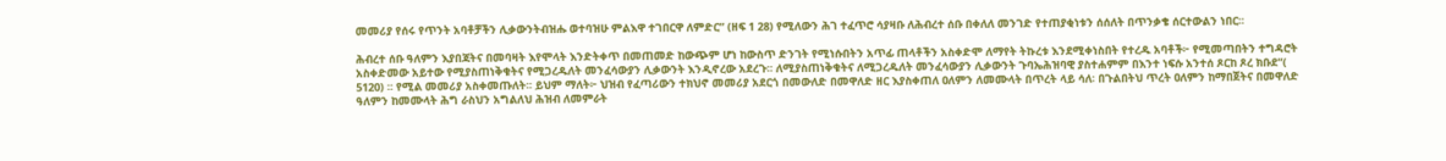መመሪያ የሰሩ የጥንት አባቶቻችን ሊቃውንትብዝሑ ወተባዝሁ ምልእዋ ተገበርዋ ለምድር” (ዘፍ 1 28) የሚለውን ሕገ ተፈጥሮ ሳያዛቡ ለሕብረተ ሰቡ በቀለለ መንገድ የተጠያቂነቱን ሰሰለት በጥንቃቄ ሰርተውልን ነበር፡፡

ሕብረተ ሰቡ ዓለምን እያበጃትና በመባዛት እየሞላት እንድትቀጥ በመጠመድ ከውጭም ሆነ ከውስጥ ድንገት የሚነሱበትን አጥፊ ጠላቶችን አስቀድሞ ለማየት ትኩረቱ እንደሚቀነስበት የተረዱ አባቶች፦ የሚመጣበትን ተግዳሮት አስቀድመው አይተው የሚያስጠነቅቁትና የሚጋረዱለት መንፈሳውያን ሊቃውንት እንዲኖረው አደረጉ፡፡ ለሚያስጠነቅቁትና ለሚጋረዱለት መንፈሳውያን ሊቃውንት ጉባኤሕዝባዊ ያስተሐምም በእንተ ነፍሱ አንተሰ ጾርከ ጾረ ክቡደ”( 5120) ፡፡ የሚል መመሪያ አስቀመጡለት፡፡ ይህም ማለት፦ ህዝብ የፈጣሪውን ተክህኖ መመሪያ አደርጎ በመውለድ በመዋለድ ዘር እያስቀጠለ ዐለምን ለመሙላት በጥረት ላይ ሳለ፡ በጉልበትህ ጥረት ዐለምን ከማበጀትና በመዋለድ ዓለምን ከመሙላት ሕግ ራስህን አግልለህ ሕዝብ ለመምራት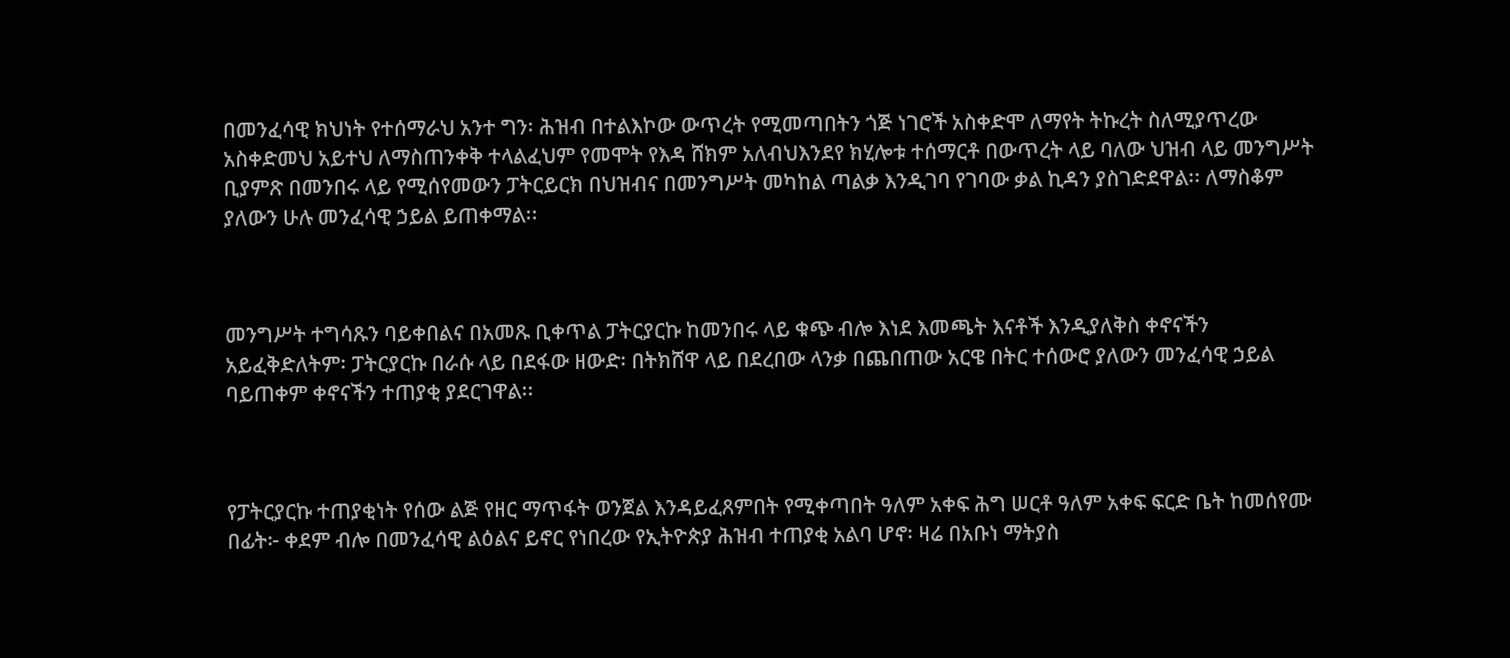በመንፈሳዊ ክህነት የተሰማራህ አንተ ግን፡ ሕዝብ በተልእኮው ውጥረት የሚመጣበትን ጎጅ ነገሮች አስቀድሞ ለማየት ትኩረት ስለሚያጥረው አስቀድመህ አይተህ ለማስጠንቀቅ ተላልፈህም የመሞት የእዳ ሸክም አለብህእንደየ ክሂሎቱ ተሰማርቶ በውጥረት ላይ ባለው ህዝብ ላይ መንግሥት ቢያምጽ በመንበሩ ላይ የሚሰየመውን ፓትርይርክ በህዝብና በመንግሥት መካከል ጣልቃ እንዲገባ የገባው ቃል ኪዳን ያስገድደዋል፡፡ ለማስቆም ያለውን ሁሉ መንፈሳዊ ኃይል ይጠቀማል፡፡



መንግሥት ተግሳጹን ባይቀበልና በአመጹ ቢቀጥል ፓትርያርኩ ከመንበሩ ላይ ቁጭ ብሎ እነደ እመጫት እናቶች እንዲያለቅስ ቀኖናችን አይፈቅድለትም፡ ፓትርያርኩ በራሱ ላይ በደፋው ዘውድ፡ በትክሸዋ ላይ በደረበው ላንቃ በጨበጠው አርዌ በትር ተሰውሮ ያለውን መንፈሳዊ ኃይል ባይጠቀም ቀኖናችን ተጠያቂ ያደርገዋል፡፡



የፓትርያርኩ ተጠያቂነት የሰው ልጅ የዘር ማጥፋት ወንጀል እንዳይፈጸምበት የሚቀጣበት ዓለም አቀፍ ሕግ ሠርቶ ዓለም አቀፍ ፍርድ ቤት ከመሰየሙ በፊት፦ ቀደም ብሎ በመንፈሳዊ ልዕልና ይኖር የነበረው የኢትዮጵያ ሕዝብ ተጠያቂ አልባ ሆኖ፡ ዛሬ በአቡነ ማትያስ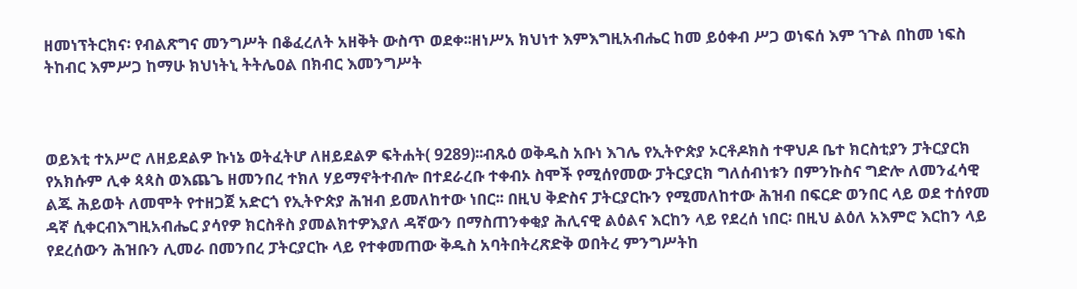ዘመነፕትርክና፡ የብልጽግና መንግሥት በቆፈረለት አዘቅት ውስጥ ወደቀ፡፡ዘነሥአ ክህነተ እምእግዚአብሔር ከመ ይዕቀብ ሥጋ ወነፍሰ እም ኀጉል በከመ ነፍስ ትከብር እምሥጋ ከማሁ ክህነትኒ ትትሌዐል በክብር እመንግሥት



ወይእቲ ተአሥሮ ለዘይደልዎ ኩነኔ ወትፈትሆ ለዘይደልዎ ፍትሐት( 9289)፡፡ብጹዕ ወቅዱስ አቡነ እገሌ የኢትዮጵያ ኦርቶዶክስ ተዋህዶ ቤተ ክርስቲያን ፓትርያርክ የአክሱም ሊቀ ጳጳስ ወእጨጌ ዘመንበረ ተክለ ሃይማኖትተብሎ በተደራረቡ ተቀብኦ ስሞች የሚሰየመው ፓትርያርክ ግለሰብነቱን በምንኩስና ግድሎ ለመንፈሳዊ ልጁ ሕይወት ለመሞት የተዘጋጀ አድርጎ የኢትዮጵያ ሕዝብ ይመለከተው ነበር፡፡ በዚህ ቅድስና ፓትርያርኩን የሚመለከተው ሕዝብ በፍርድ ወንበር ላይ ወደ ተሰየመ ዳኛ ሲቀርብእግዚአብሔር ያሳየዎ ክርስቶስ ያመልክተዎእያለ ዳኛውን በማስጠንቀቂያ ሕሊናዊ ልዕልና እርከን ላይ የደረሰ ነበር፡ በዚህ ልዕለ አእምሮ እርከን ላይ የደረሰውን ሕዝቡን ሊመራ በመንበረ ፓትርያርኩ ላይ የተቀመጠው ቅዱስ አባትበትረጽድቅ ወበትረ ምንግሥትከ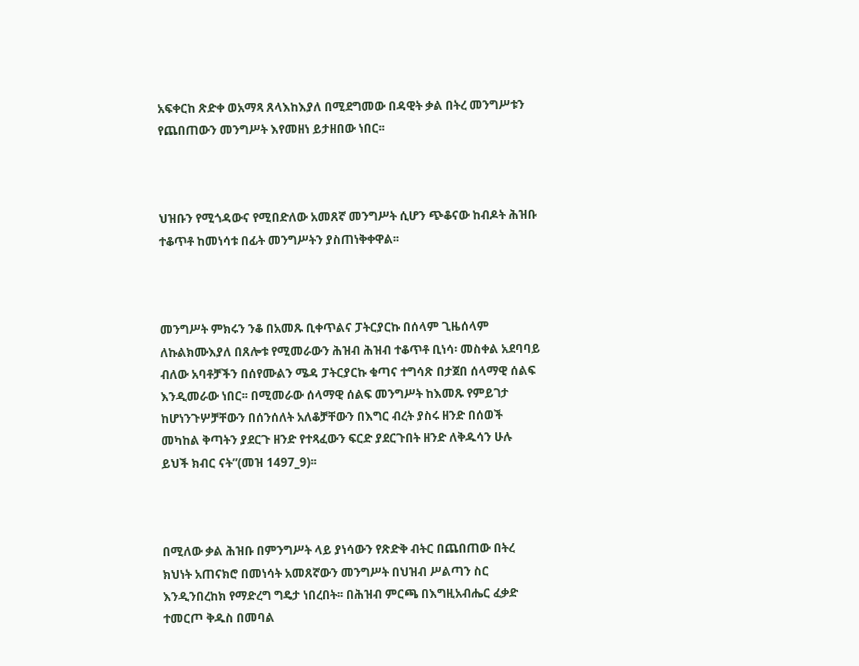አፍቀርከ ጽድቀ ወአማጻ ጸላእከእያለ በሚደግመው በዳዊት ቃል በትረ መንግሥቱን የጨበጠውን መንግሥት እየመዘነ ይታዘበው ነበር፡፡



ህዝቡን የሚጎዳውና የሚበድለው አመጸኛ መንግሥት ሲሆን ጭቆናው ከብዶት ሕዝቡ ተቆጥቶ ከመነሳቱ በፊት መንግሥትን ያስጠነቅቀዋል፡፡



መንግሥት ምክሩን ንቆ በአመጹ ቢቀጥልና ፓትርያርኩ በሰላም ጊዜሰላም ለኩልክሙእያለ በጸሎቱ የሚመራውን ሕዝብ ሕዝብ ተቆጥቶ ቢነሳ፡ መስቀል አደባባይ ብለው አባቶቻችን በሰየሙልን ሜዳ ፓትርያርኩ ቁጣና ተግሳጽ በታጀበ ሰላማዊ ሰልፍ እንዲመራው ነበር፡፡ በሚመራው ሰላማዊ ሰልፍ መንግሥት ከእመጹ የምይገታ ከሆነንጉሦቻቸውን በሰንሰለት አለቆቻቸውን በእግር ብረት ያስሩ ዘንድ በሰወች መካከል ቅጣትን ያደርጉ ዘንድ የተጻፈውን ፍርድ ያደርጉበት ዘንድ ለቅዱሳን ሁሉ ይህች ክብር ናት”(መዝ 1497_9)፡፡



በሚለው ቃል ሕዝቡ በምንግሥት ላይ ያነሳውን የጽድቅ ብትር በጨበጠው በትረ ክህነት አጠናክሮ በመነሳት አመጸኛውን መንግሥት በህዝብ ሥልጣን ስር እንዲንበረከክ የማድረግ ግዴታ ነበረበት፡፡ በሕዝብ ምርጫ በእግዚአብሔር ፈቃድ ተመርጦ ቅዱስ በመባል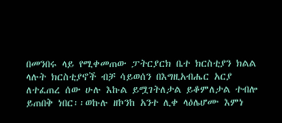በመንበሩ ላይ የሚቀመጠው ፓትርያርክ ቤተ ክርስቲያን ክልል ላሉት ክርስቲያኖች ብቻ ሳይወሰን በእግዚአብሔር አርያ ለተፈጠረ ሰው ሁሉ እኩል ይሟገትለታል ይቆምለታል ተብሎ ይጠበቅ ነበር፡፡ወኩሉ ዘኮንከ አንተ ሊቀ ላዕሌሆሙ እምነ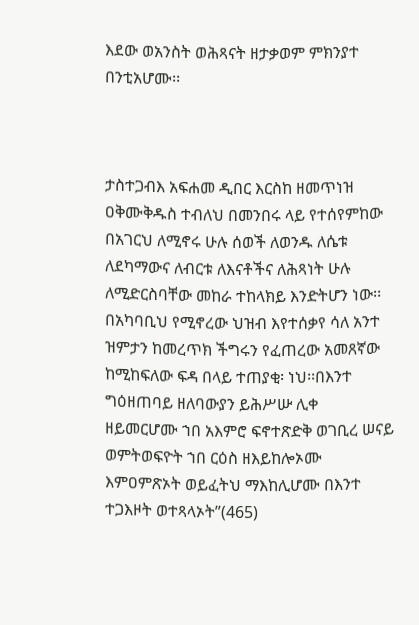እደው ወአንስት ወሕጻናት ዘታቃወም ምክንያተ በንቲአሆሙ፡፡



ታስተጋብእ አፍሐመ ዲበር እርስከ ዘመጥነዝ ዐቅሙቅዱስ ተብለህ በመንበሩ ላይ የተሰየምከው በአገርህ ለሚኖሩ ሁሉ ሰወች ለወንዱ ለሴቱ ለደካማውና ለብርቱ ለእናቶችና ለሕጻነት ሁሉ ለሚድርስባቸው መከራ ተከላክይ እንድትሆን ነው፡፡ በአካባቢህ የሚኖረው ህዝብ እየተሰቃየ ሳለ አንተ ዝምታን ከመረጥክ ችግሩን የፈጠረው አመጸኛው ከሚከፍለው ፍዳ በላይ ተጠያቂ፡ ነህ፡፡በእንተ ግዕዘጠባይ ዘለባውያን ይሕሥሡ ሊቀ ዘይመርሆሙ ኀበ አእምሮ ፍኖተጽድቅ ወገቢረ ሠናይ ወምትወፍዮት ኀበ ርዕስ ዘእይከሎኦሙ እምዐምጽኦት ወይፈትህ ማእከሊሆሙ በእንተ ተጋእዞት ወተጻላኦት”(465)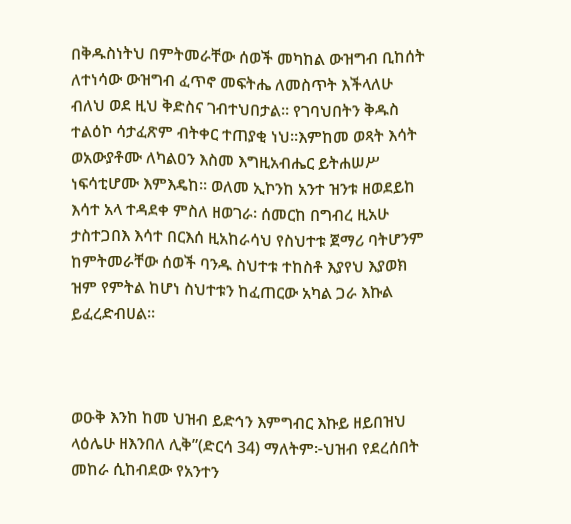በቅዱስነትህ በምትመራቸው ሰወች መካከል ውዝግብ ቢከሰት ለተነሳው ውዝግብ ፈጥኖ መፍትሔ ለመስጥት እችላለሁ ብለህ ወደ ዚህ ቅድስና ገብተህበታል፡፡ የገባህበትን ቅዱስ ተልዕኮ ሳታፈጽም ብትቀር ተጠያቂ ነህ፡፡እምከመ ወጻት እሳት ወአውያቶሙ ለካልዐን እስመ እግዚአብሔር ይትሐሠሥ ነፍሳቲሆሙ እምእዴከ፡፡ ወለመ ኢኮንከ አንተ ዝንቱ ዘወደይከ እሳተ አላ ተዳደቀ ምስለ ዘወገራ፡ ሰመርከ በግብረ ዚአሁ ታስተጋበእ እሳተ በርእሰ ዚአከራሳህ የስህተቱ ጀማሪ ባትሆንም ከምትመራቸው ሰወች ባንዱ ስህተቱ ተከስቶ እያየህ እያወክ ዝም የምትል ከሆነ ስህተቱን ከፈጠርው አካል ጋራ እኩል ይፈረድብሀል፡፡



ወዑቅ እንከ ከመ ህዝብ ይድኅን እምግብር እኩይ ዘይበዝህ ላዕሌሁ ዘእንበለ ሊቅ”(ድርሳ 34) ማለትም፦ህዝብ የደረሰበት መከራ ሲከብደው የአንተን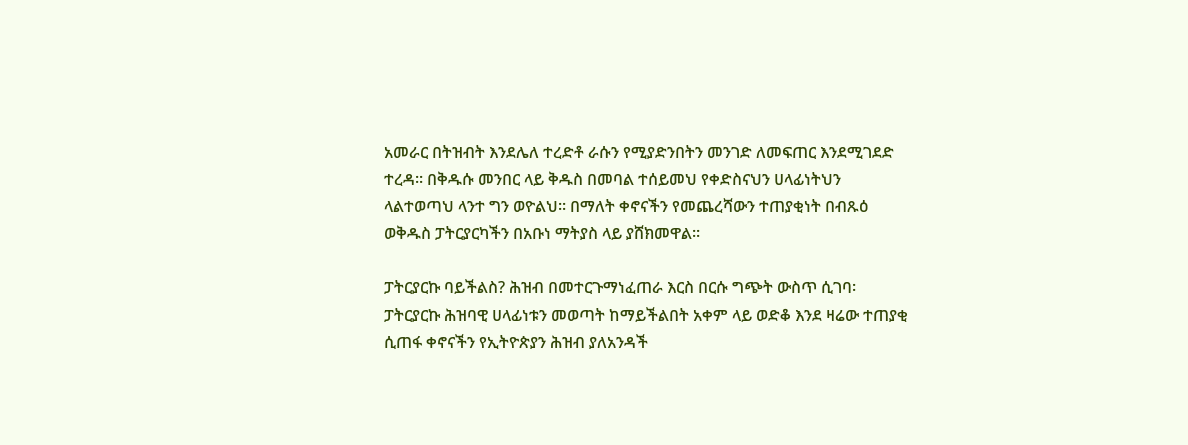አመራር በትዝብት እንደሌለ ተረድቶ ራሱን የሚያድንበትን መንገድ ለመፍጠር እንደሚገደድ ተረዳ፡፡ በቅዱሱ መንበር ላይ ቅዱስ በመባል ተሰይመህ የቀድስናህን ሀላፊነትህን ላልተወጣህ ላንተ ግን ወዮልህ፡፡ በማለት ቀኖናችን የመጨረሻውን ተጠያቂነት በብጹዕ ወቅዱስ ፓትርያርካችን በአቡነ ማትያስ ላይ ያሸክመዋል፡፡

ፓትርያርኩ ባይችልስ? ሕዝብ በመተርጉማነፈጠራ እርስ በርሱ ግጭት ውስጥ ሲገባ፡ ፓትርያርኩ ሕዝባዊ ሀላፊነቱን መወጣት ከማይችልበት አቀም ላይ ወድቆ እንደ ዛሬው ተጠያቂ ሲጠፋ ቀኖናችን የኢትዮጵያን ሕዝብ ያለአንዳች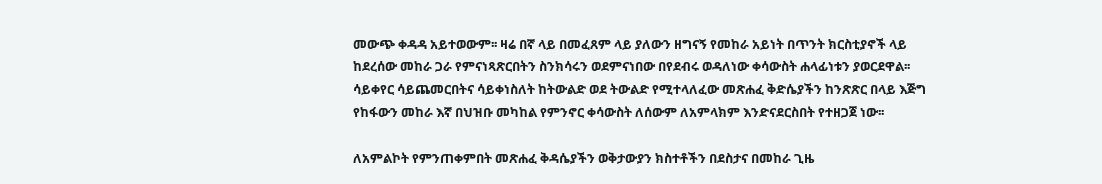መውጭ ቀዳዳ አይተወውም፡፡ ዛሬ በኛ ላይ በመፈጸም ላይ ያለውን ዘግናኝ የመከራ አይነት በጥንት ክርስቲያኖች ላይ ከደረሰው መከራ ጋራ የምናነጻጽርበትን ስንክሳሩን ወደምናነበው በየደብሩ ወዳለነው ቀሳውስት ሐላፊነቱን ያወርደዋል፡፡ ሳይቀየር ሳይጨመርበትና ሳይቀነስለት ከትውልድ ወደ ትውልድ የሚተላለፈው መጽሐፈ ቅድሴያችን ከንጽጽር በላይ እጅግ የከፋውን መከራ እኛ በህዝቡ መካከል የምንኖር ቀሳውስት ለሰውም ለአምላክም እንድናደርስበት የተዘጋጀ ነው፡፡

ለአምልኮት የምንጠቀምበት መጽሐፈ ቅዳሴያችን ወቅታውያን ክስተቶችን በደስታና በመከራ ጊዜ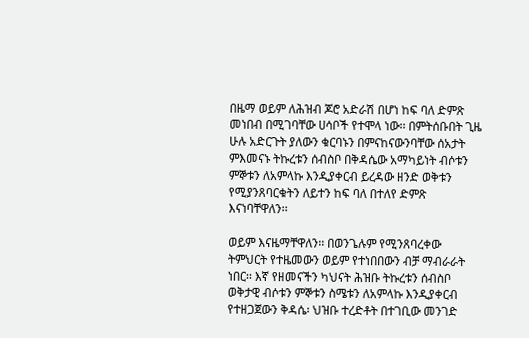በዜማ ወይም ለሕዝብ ጆሮ አድራሽ በሆነ ከፍ ባለ ድምጽ መነበብ በሚገባቸው ሀሳቦች የተሞላ ነው፡፡ በምትሰቡበት ጊዜ ሁሉ አድርጉት ያለውን ቁርባኑን በምናከናውንባቸው ሰአታት ምእመናኑ ትኩረቱን ሰብስቦ በቅዳሴው አማካይነት ብሶቱን ምኞቱን ለአምላኩ እንዲያቀርብ ይረዳው ዘንድ ወቅቱን የሚያንጸባርቁትን ለይተን ከፍ ባለ በተለየ ድምጽ እናነባቸዋለን፡፡

ወይም እናዜማቸዋለን፡፡ በወንጌሉም የሚንጸባረቀው ትምህርት የተዜመውን ወይም የተነበበውን ብቻ ማብራራት ነበር፡፡ እኛ የዘመናችን ካህናት ሕዝቡ ትኩረቱን ሰብስቦ ወቅታዊ ብሶቱን ምኞቱን ስሜቱን ለአምላኩ እንዲያቀርብ የተዘጋጀውን ቅዳሴ፡ ህዝቡ ተረድቶት በተገቢው መንገድ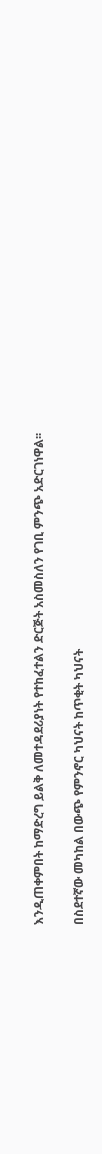እንዲጠቀምበት ከማድረግ ይልቅ ለመተዳደሪያነት የተከፈተልን ድርጅት አስመስለን የገቢ ምንጭ አድርገነዋል፡፡

በስደተኛው መካከል በውጭ የምንኖር ካህናት ከጥቂት ካህናት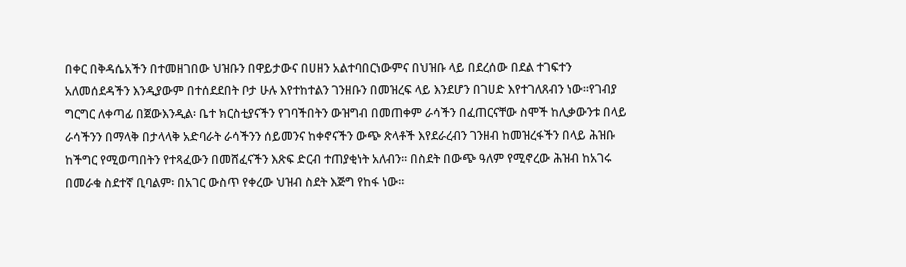በቀር በቅዳሴአችን በተመዘገበው ህዝቡን በዋይታውና በሀዘን አልተባበርነውምና በህዝቡ ላይ በደረሰው በደል ተገፍተን አለመሰደዳችን እንዲያውም በተሰደደበት ቦታ ሁሉ እየተከተልን ገንዘቡን በመዝረፍ ላይ እንደሆን በገሀድ እየተገለጸብን ነው፡፡የገብያ ግርግር ለቀጣፊ በጀውእንዲል፡ ቤተ ክርስቲያናችን የገባችበትን ውዝግብ በመጠቀም ራሳችን በፈጠርናቸው ስሞች ከሊቃውንቱ በላይ ራሳችንን በማላቅ በታላላቅ አድባራት ራሳችንን ሰይመንና ከቀኖናችን ውጭ ጽላቶች እየደራረብን ገንዘብ ከመዝረፋችን በላይ ሕዝቡ ከችግር የሚወጣበትን የተጻፈውን በመሸፈናችን እጽፍ ድርብ ተጠያቂነት አለብን፡፡ በስደት በውጭ ዓለም የሚኖረው ሕዝብ ከአገሩ በመራቁ ስደተኛ ቢባልም፡ በአገር ውስጥ የቀረው ህዝብ ስደት እጅግ የከፋ ነው፡፡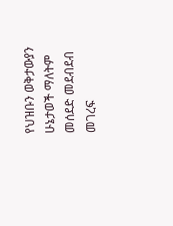የህዝቡን ወቅታውያን ሁኔታወች ማለትም መሰደድ መደብደብ መገረፍ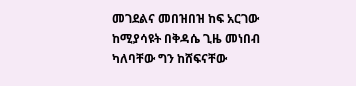መገደልና መበዝበዝ ከፍ አርገው ከሚያሳዩት በቅዳሴ ጊዜ መነበብ ካለባቸው ግን ከሸፍናቸው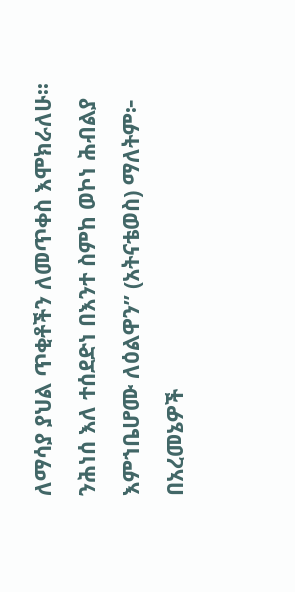ለማሳያ ያህል ጥቂቶችን ለመጥቀስ እሞክራለሁ፡፡ንሕነሰ እለ ተሰደድነ በእንተ ስምከ ወኮነ ሕብልያ እምኀቤሆሙ ለዕልዋን” (አትናቴወስ) ማለትም፦ በአረመኔዎች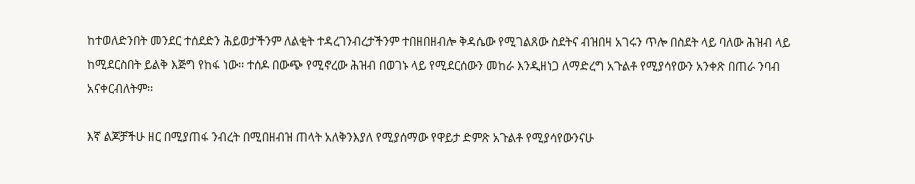ከተወለድንበት መንደር ተሰደድን ሕይወታችንም ለልቂት ተዳረገንብረታችንም ተበዘበዘብሎ ቅዳሴው የሚገልጸው ስደትና ብዝበዛ አገሩን ጥሎ በስደት ላይ ባለው ሕዝብ ላይ ከሚደርስበት ይልቅ እጅግ የከፋ ነው፡፡ ተሰዶ በውጭ የሚኖረው ሕዝብ በወገኑ ላይ የሚደርሰውን መከራ እንዲዘነጋ ለማድረግ አጉልቶ የሚያሳየውን አንቀጽ በጠራ ንባብ አናቀርብለትም፡፡

እኛ ልጆቻችሁ ዘር በሚያጠፋ ንብረት በሚበዘብዝ ጠላት አለቅንእያለ የሚያሰማው የዋይታ ድምጽ አጉልቶ የሚያሳየውንናሁ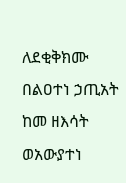ለደቂቅክሙ በልዐተነ ኃጢአት ከመ ዘእሳት ወአውያተነ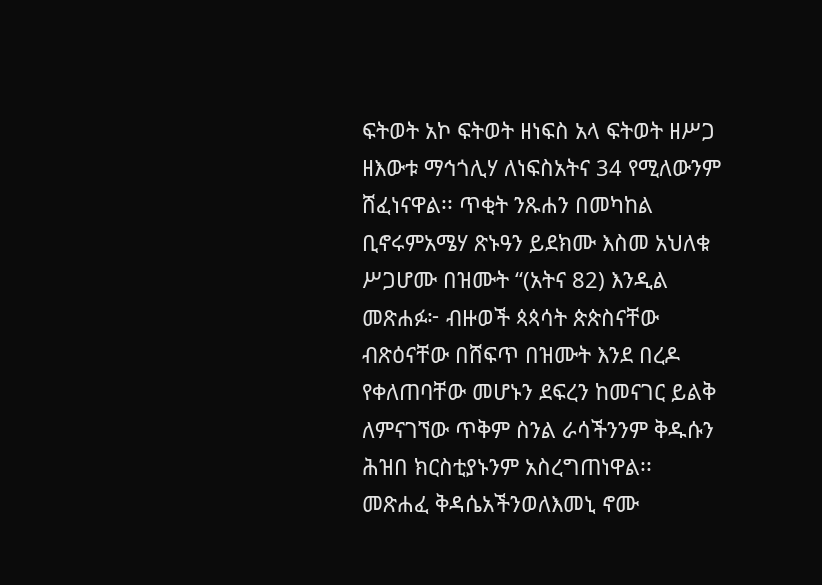ፍትወት አኮ ፍትወት ዘነፍስ አላ ፍትወት ዘሥጋ ዘእውቱ ማኅጎሊሃ ለነፍስአትና 34 የሚለውንም ሸፈነናዋል፡፡ ጥቂት ንጹሐን በመካከል ቢኖሩምአሜሃ ጽኑዓን ይደክሙ እስመ አህለቁ ሥጋሆሙ በዝሙት “(አትና 82) እንዲል መጽሐፉ፦ ብዙወች ጳጳሳት ጵጵስናቸው ብጽዕናቸው በሸፍጥ በዝሙት እንደ በረዶ የቀለጠባቸው መሆኑን ደፍረን ከመናገር ይልቅ ለምናገኘው ጥቅም ስንል ራሳችንንም ቅዱሱን ሕዝበ ክርስቲያኑንም አስረግጠነዋል፡፡ መጽሐፈ ቅዳሴአችንወለእመኒ ኖሙ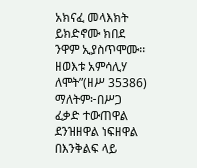አክናፈ መላእክት ይክድኖሙ ክበደ ንዋም ኢያስጥሞሙ፡፡ ዘወእቱ አምሳሊሃ ለሞት”(ዘሥ 35386) ማለትም፦በሥጋ ፈቃድ ተውጠዋል ደንዝዘዋል ነፍዘዋል በእንቅልፍ ላይ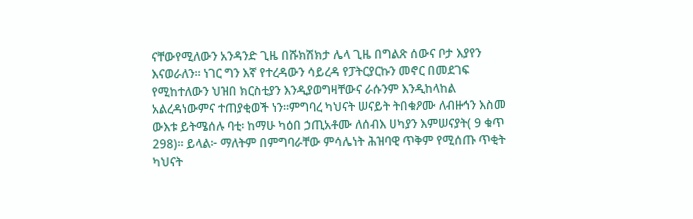ናቸውየሚለውን አንዳንድ ጊዜ በሹክሽክታ ሌላ ጊዜ በግልጽ ሰውና ቦታ እያየን እናወራለን፡፡ ነገር ግን እኛ የተረዳውን ሳይረዳ የፓትርያርኩን መኖር በመደገፍ የሚከተለውን ህዝበ ክርስቲያን እንዲያወግዛቸውና ራሱንም እንዲከላከል አልረዳነውምና ተጠያቂወች ነን፡፡ምግባረ ካህናት ሠናይት ትበቁዖሙ ለብዙኅን እስመ ውእቱ ይትሜሰሉ ባቲ፡ ከማሁ ካዕበ ኃጢአቶሙ ለሰብእ ሀካያን እምሠናያት( 9 ቁጥ 298)፡፡ ይላል፦ ማለትም በምግባራቸው ምሳሌነት ሕዝባዊ ጥቅም የሚሰጡ ጥቂት ካህናት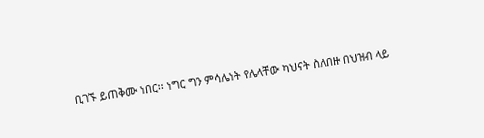ቢገኙ ይጠቅሙ ነበር፡፡ ነግር ግን ምሳሌነት የሌላቸው ካህናት ስለበዙ በህዝብ ላይ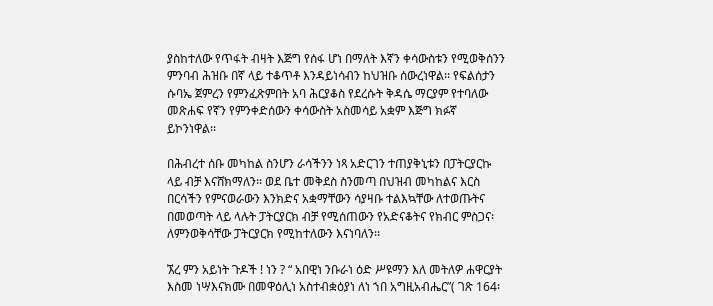ያስከተለው የጥፋት ብዛት እጅግ የሰፋ ሆነ በማለት እኛን ቀሳውስቱን የሚወቅሰንን ምንባብ ሕዝቡ በኛ ላይ ተቆጥቶ እንዳይነሳብን ከህዝቡ ሰውረነዋል፡፡ የፍልሰታን ሱባኤ ጀምረን የምንፈጽምበት አባ ሕርያቆስ የደረሱት ቅዳሴ ማርያም የተባለው መጽሐፍ የኛን የምንቀድሰውን ቀሳውስት አስመሳይ አቋም እጅግ ክፉኛ ይኮንነዋል፡፡

በሕብረተ ሰቡ መካከል ስንሆን ራሳችንን ነጻ አድርገን ተጠያቅኒቱን በፓትርያርኩ ላይ ብቻ እናሸክማለን፡፡ ወደ ቤተ መቅደስ ስንመጣ በህዝብ መካከልና እርስ በርሳችን የምናወራውን እንክድና አቋማቸውን ሳያዛቡ ተልእኳቸው ለተወጡትና በመወጣት ላይ ላሉት ፓትርያርክ ብቻ የሚሰጠውን የአድናቆትና የክብር ምስጋና፡ ለምንወቅሳቸው ፓትርያርክ የሚከተለውን እናነባለን፡፡

ኧረ ምን አይነት ጉዶች ! ነን ? “ አበዊነ ንቡራነ ዕድ ሥዩማን እለ መትለዎ ሐዋርያት እስመ ነሣእናክሙ በመዋዕሊነ አስተብቋዕያነ ለነ ኀበ አግዚአብሔር”( ገጽ 164፡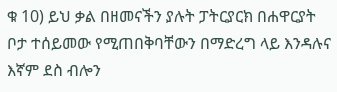ቁ 10) ይህ ቃል በዘመናችን ያሉት ፓትርያርክ በሐዋርያት ቦታ ተሰይመው የሚጠበቅባቸውን በማድረግ ላይ እንዳሉና እኛም ደስ ብሎን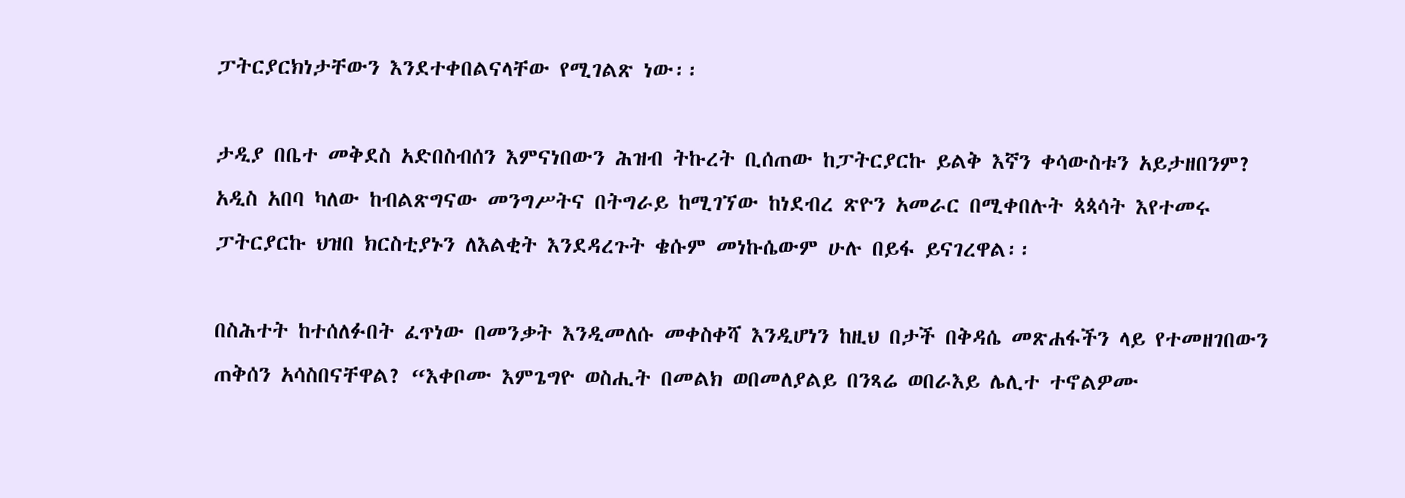ፓትርያርክነታቸውን እንደተቀበልናላቸው የሚገልጽ ነው፡፡

ታዲያ በቤተ መቅደስ አድበስብሰን እምናነበውን ሕዝብ ትኩረት ቢሰጠው ከፓትርያርኩ ይልቅ እኛን ቀሳውስቱን አይታዘበንም? አዲስ አበባ ካለው ከብልጽግናው መንግሥትና በትግራይ ከሚገኘው ከነደብረ ጽዮን አመራር በሚቀበሉት ጳጳሳት እየተመሩ ፓትርያርኩ ህዝበ ክርስቲያኑን ለእልቂት እንደዳረጉት ቄሱም መነኩሴውም ሁሉ በይፋ ይናገረዋል፡፡

በስሕተት ከተሰለፉበት ፈጥነው በመንቃት እንዲመለሱ መቀስቀሻ እንዲሆነን ከዚህ በታች በቅዳሴ መጽሐፋችን ላይ የተመዘገበውን ጠቅሰን አሳስበናቸዋል? “እቀቦሙ እምጌግዮ ወስሒት በመልክ ወበመለያልይ በንጻሬ ወበራእይ ሌሊተ ተኖልዎሙ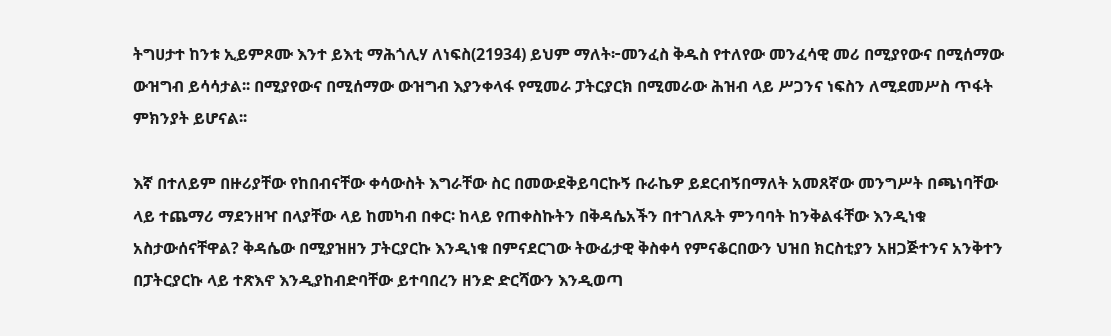ትግሀታተ ከንቱ ኢይምጾሙ እንተ ይእቲ ማሕጎሊሃ ለነፍስ(21934) ይህም ማለት፦መንፈስ ቅዱስ የተለየው መንፈሳዊ መሪ በሚያየውና በሚሰማው ውዝግብ ይሳሳታል፡፡ በሚያየውና በሚሰማው ውዝግብ እያንቀላፋ የሚመራ ፓትርያርክ በሚመራው ሕዝብ ላይ ሥጋንና ነፍስን ለሚደመሥስ ጥፋት ምክንያት ይሆናል፡፡

እኛ በተለይም በዙሪያቸው የከበብናቸው ቀሳውስት እግራቸው ስር በመውደቅይባርኩኝ ቡራኬዎ ይደርብኝበማለት አመጸኛው መንግሥት በጫነባቸው ላይ ተጨማሪ ማደንዘዣ በላያቸው ላይ ከመካብ በቀር፡ ከላይ የጠቀስኩትን በቅዳሴአችን በተገለጹት ምንባባት ከንቅልፋቸው እንዲነቁ አስታውሰናቸዋል? ቅዳሴው በሚያዝዘን ፓትርያርኩ እንዲነቁ በምናደርገው ትውፊታዊ ቅስቀሳ የምናቆርበውን ህዝበ ክርስቲያን አዘጋጅተንና አንቅተን በፓትርያርኩ ላይ ተጽእኖ እንዲያከብድባቸው ይተባበረን ዘንድ ድርሻውን እንዲወጣ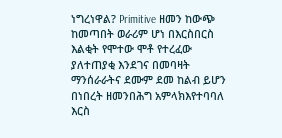ነግረነዋል? Primitive ዘመን ከውጭ ከመጣበት ወራሪም ሆነ በእርስበርስ እልቂት የሞተው ሞቶ የተረፈው ያለተጠያቂ እንደገና በመባዛት ማንሰራራትና ደሙም ደመ ከልብ ይሆን በነበረት ዘመንበሕግ አምላክእየተባባለ እርስ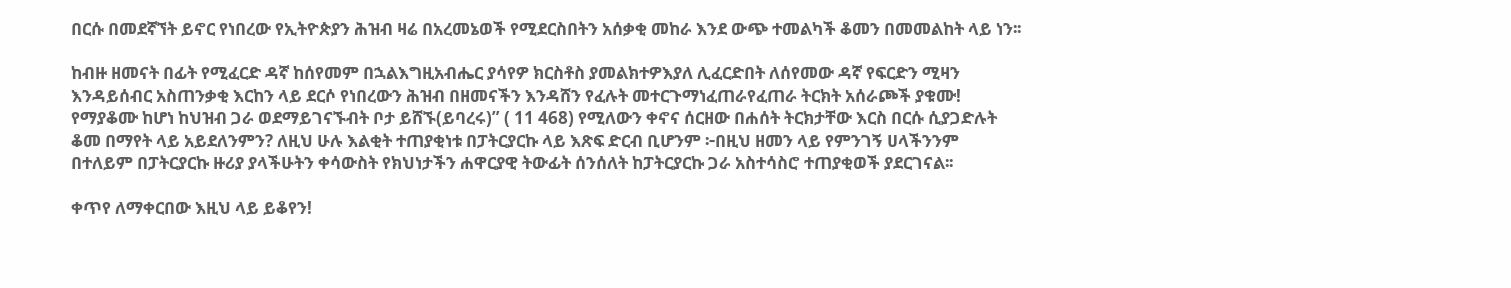በርሱ በመደኛኘት ይኖር የነበረው የኢትዮጵያን ሕዝብ ዛሬ በአረመኔወች የሚደርስበትን አሰቃቂ መከራ እንደ ውጭ ተመልካች ቆመን በመመልከት ላይ ነን፡፡

ከብዙ ዘመናት በፊት የሚፈርድ ዳኛ ከሰየመም በኋልእግዚአብሔር ያሳየዎ ክርስቶስ ያመልክተዎእያለ ሊፈርድበት ለሰየመው ዳኛ የፍርድን ሚዛን እንዳይሰብር አስጠንቃቂ እርከን ላይ ደርሶ የነበረውን ሕዝብ በዘመናችን እንዳሸን የፈሉት መተርጉማነፈጠራየፈጠራ ትርክት አሰራጮች ያቁሙ! የማያቆሙ ከሆነ ከህዝብ ጋራ ወደማይገናኙብት ቦታ ይሸኙ(ይባረሩ)” ( 11 468) የሚለውን ቀኖና ሰርዘው በሐሰት ትርክታቸው እርስ በርሱ ሲያጋድሉት ቆመ በማየት ላይ አይደለንምን? ለዚህ ሁሉ እልቂት ተጠያቂነቱ በፓትርያርኩ ላይ እጽፍ ድርብ ቢሆንም ፦በዚህ ዘመን ላይ የምንገኝ ሀላችንንም በተለይም በፓትርያርኩ ዙሪያ ያላችሁትን ቀሳውስት የክህነታችን ሐዋርያዊ ትውፊት ሰንሰለት ከፓትርያርኩ ጋራ አስተሳስሮ ተጠያቂወች ያደርገናል፡፡

ቀጥየ ለማቀርበው እዚህ ላይ ይቆየን!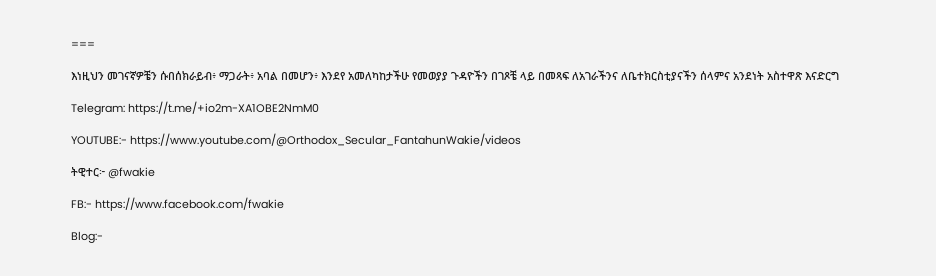===

እነዚህን መገናኛዎቼን ሱበሰክራይብ፥ ማጋራት፥ አባል በመሆን፥ እንደየ አመለካከታችሁ የመወያያ ጉዳዮችን በገጾቼ ላይ በመጻፍ ለአገራችንና ለቤተክርስቲያናችን ሰላምና አንደነት አስተዋጽ እናድርግ

Telegram: https://t.me/+io2m-XA1OBE2NmM0

YOUTUBE:- https://www.youtube.com/@Orthodox_Secular_FantahunWakie/videos

ትዊተር፦ @fwakie

FB:- https://www.facebook.com/fwakie

Blog:-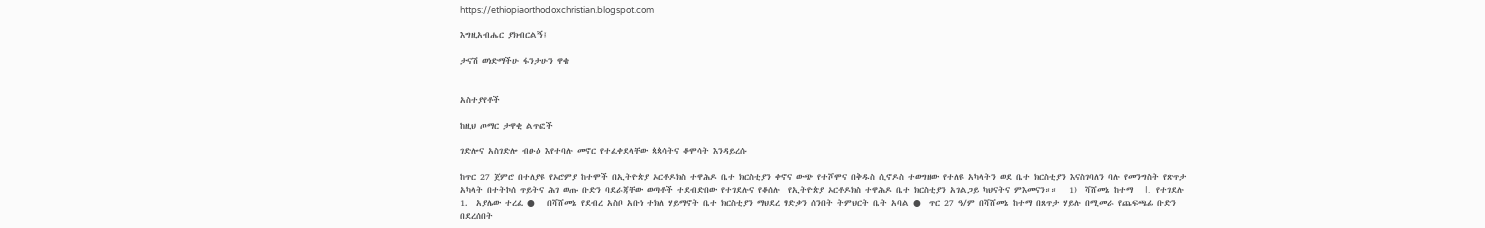https://ethiopiaorthodoxchristian.blogspot.com

እግዚአብሔር ያክብርልኝ፤

ታናሽ ወነድማችሁ ፋንታሁን ዋቄ


አስተያየቶች

ከዚህ ጦማር ታዋቂ ልጥፎች

ገድሎና አስገድሎ ብፁዕ እየተባሉ መኖር የተፈቀደላቸው ጳጳሳትና ቆሞሳት እንዳይረሱ

ከጥር 27 ጀምሮ በተለያዩ የኦሮምያ ከተሞች በኢትዮጵያ ኦርቶዶክስ ተዋሕዶ ቤተ ክርስቲያን ቀኖና ውጭ የተሾሞና በቅዱስ ሲኖዶስ ተወግዘው የተለዩ አካላትን ወደ ቤተ ክርስቲያን እናስገባለን ባሉ የመንግስት የጽጥታ አካላት በተትኮሰ ጥይትና ሕገ ወጡ ቡድን ባደራጃቸው ወጣቶች ተደብድበው የተገደሉና የቆሰሉ  የኢትዮጵያ ኦርቶዶክስ ተዋሕዶ ቤተ ክርስቲያን አገልጋይ ካህናትና ምእመናን።።   1)  ሻሸመኔ ከተማ   I.   የተገደሉ 1.  አያሌው ተረፈ ●   በሻሸመኔ የደብረ አስቦ አቡነ ተክለ ሃይማኖት ቤተ ክርስቲያን ማህደረ ፃድቃን ሰንበት ትምህርት ቤት አባል ●  ጥር 27 ዓ/ም በሻሸመኔ ከተማ በጸጥታ ሃይሉ በሚመራ የጨፍጫፊ ቡድን በደረሰበት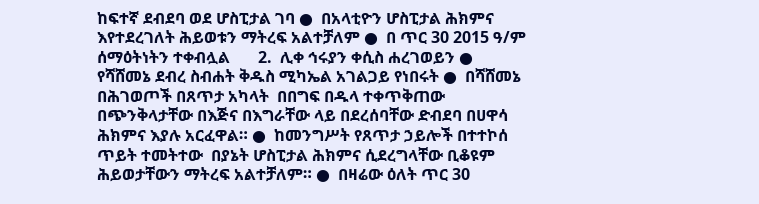ከፍተኛ ደብደባ ወደ ሆስፒታል ገባ ●  በአላቲዮን ሆስፒታል ሕክምና እየተደረገለት ሕይወቱን ማትረፍ አልተቻለም ●  በ ጥር 30 2015 ዓ/ም  ሰማዕትነትን ተቀብሏል       2.  ሊቀ ኅሩያን ቀሲስ ሐረገወይን ●  የሻሸመኔ ደብረ ስብሐት ቅዱስ ሚካኤል አገልጋይ የነበሩት ●  በሻሸመኔ በሕገወጦች በጸጥታ አካላት  በበግፍ በዱላ ተቀጥቅጠው በጭንቅላታቸው በእጅና በእግራቸው ላይ በደረሰባቸው ድብደባ በሀዋሳ ሕክምና እያሉ አርፈዋል። ●  ከመንግሥት የጸጥታ ኃይሎች በተተኮሰ ጥይት ተመትተው  በያኔት ሆስፒታል ሕክምና ሲደረግላቸው ቢቆዩም ሕይወታቸውን ማትረፍ አልተቻለም። ●  በዛሬው ዕለት ጥር 30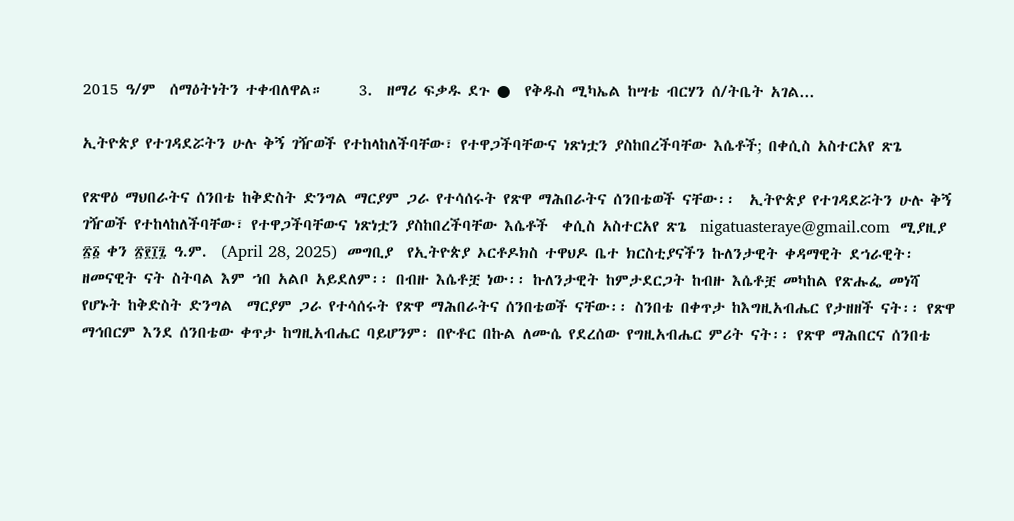2015 ዓ/ም  ሰማዕትነትን ተቀብለዋል።     3.  ዘማሪ ፍቃዱ ደጉ ●  የቅዱስ ሚካኤል ከሣቴ ብርሃን ሰ/ትቤት አገል...

ኢትዮጵያ የተገዳደሯትን ሁሉ ቅኝ ገዥወች የተከላከለችባቸው፣ የተዋጋችባቸውና ነጽነቷን ያስከበረችባቸው እሴቶች; በቀሲስ አስተርአየ ጽጌ

የጽዋዕ ማህበራትና ሰንበቴ ከቅድስት ድንግል ማርያም ጋራ የተሳሰሩት የጽዋ ማሕበራትና ሰንበቴወች ናቸው፡፡  ኢትዮጵያ የተገዳደሯትን ሁሉ ቅኝ ገዥወች የተከላከለችባቸው፣ የተዋጋችባቸውና ነጽነቷን ያስከበረችባቸው እሴቶች  ቀሲስ አስተርአየ ጽጌ  nigatuasteraye@gmail.com  ሚያዚያ ፳፩ ቀን ፳፻፲፯ ዓ.ም.  (April 28, 2025)  መግቢያ  የኢትዮጵያ ኦርቶዶክስ ተዋህዶ ቤተ ክርስቲያናችን ኩለንታዊት ቀዳማዊት ደኀራዊት፡ ዘመናዊት ናት ስትባል እም ኀበ አልቦ አይደለም፡፡ በብዙ እሴቶቿ ነው፡፡ ኩለንታዊት ከምታደርጋት ከብዙ እሴቶቿ መካከል የጽሑፌ መነሻ የሆኑት ከቅድስት ድንግል  ማርያም ጋራ የተሳሰሩት የጽዋ ማሕበራትና ሰንበቴወች ናቸው፡፡ ስንበቴ በቀጥታ ከእግዚአብሔር የታዘዘች ናት፡፡ የጽዋ ማኅበርም እንደ ሰንበቴው ቀጥታ ከግዚአብሔር ባይሆንም፡ በዮቶር በኩል ለሙሴ የደረሰው የግዚአብሔር ምሪት ናት፡፡ የጽዋ ማሕበርና ሰንበቴ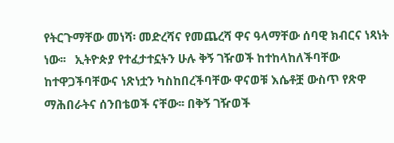የትርጉማቸው መነሻ፡ መድረሻና የመጨረሻ ዋና ዓላማቸው ሰባዊ ክብርና ነጻነት ነው፡፡   ኢትዮጵያ የተፈታተኗትን ሁሉ ቅኝ ገዥወች ከተከላከለችባቸው ከተዋጋችባቸውና ነጽነቷን ካስከበረችባቸው ዋናወቹ እሴቶቿ ውስጥ የጽዋ ማሕበራትና ሰንበቴወች ናቸው፡፡ በቅኝ ገዥወች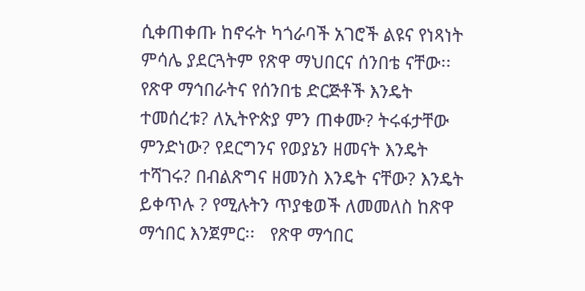ሲቀጠቀጡ ከኖሩት ካጎራባች አገሮች ልዩና የነጻነት ምሳሌ ያደርጓትም የጽዋ ማህበርና ሰንበቴ ናቸው፡፡ የጽዋ ማኅበራትና የሰንበቴ ድርጅቶች እንዴት ተመሰረቱ? ለኢትዮጵያ ምን ጠቀሙ? ትሩፋታቸው ምንድነው? የደርግንና የወያኔን ዘመናት እንዴት ተሻገሩ? በብልጽግና ዘመንስ እንዴት ናቸው? እንዴት ይቀጥሉ ? የሚሉትን ጥያቄወች ለመመለስ ከጽዋ ማኅበር እንጀምር፡፡   የጽዋ ማኅበር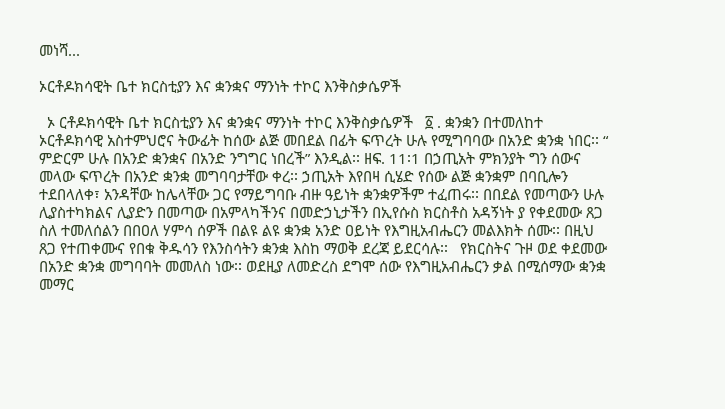መነሻ...

ኦርቶዶክሳዊት ቤተ ክርስቲያን እና ቋንቋና ማንነት ተኮር እንቅስቃሴዎች

  ኦ ርቶዶክሳዊት ቤተ ክርስቲያን እና ቋንቋና ማንነት ተኮር እንቅስቃሴዎች   ፩ . ቋንቋን በተመለከተ ኦርቶዶክሳዊ አስተምህሮና ትውፊት ከሰው ልጅ መበደል በፊት ፍጥረት ሁሉ የሚግባባው በአንድ ቋንቋ ነበር፡፡ “ ምድርም ሁሉ በአንድ ቋንቋና በአንድ ንግግር ነበረች” እንዲል፡፡ ዘፍ. 11፡1 በኃጢአት ምክንያት ግን ሰውና መላው ፍጥረት በአንድ ቋንቋ መግባባታቸው ቀረ፡፡ ኃጢአት እየበዛ ሲሄድ የሰው ልጅ ቋንቋም በባቢሎን ተደበላለቀ፣ አንዳቸው ከሌላቸው ጋር የማይግባቡ ብዙ ዓይነት ቋንቋዎችም ተፈጠሩ፡፡ በበደል የመጣውን ሁሉ ሊያስተካክልና ሊያድን በመጣው በአምላካችንና በመድኃኒታችን በኢየሱስ ክርስቶስ አዳኝነት ያ የቀደመው ጸጋ ስለ ተመለሰልን በበዐለ ሃምሳ ሰዎች በልዩ ልዩ ቋንቋ አንድ ዐይነት የእግዚአብሔርን መልእክት ሰሙ፡፡ በዚህ ጸጋ የተጠቀሙና የበቁ ቅዱሳን የእንስሳትን ቋንቋ እስከ ማወቅ ደረጃ ይደርሳሉ፡፡   የክርስትና ጉዞ ወደ ቀደመው በአንድ ቋንቋ መግባባት መመለስ ነው፡፡ ወደዚያ ለመድረስ ደግሞ ሰው የእግዚአብሔርን ቃል በሚሰማው ቋንቋ መማር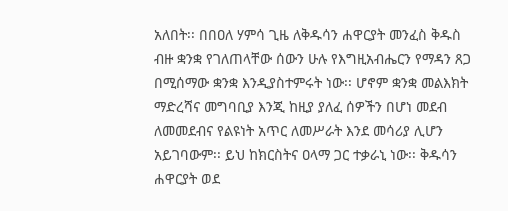አለበት፡፡ በበዐለ ሃምሳ ጊዜ ለቅዱሳን ሐዋርያት መንፈስ ቅዱስ ብዙ ቋንቋ የገለጠላቸው ሰውን ሁሉ የእግዚአብሔርን የማዳን ጸጋ በሚሰማው ቋንቋ እንዲያስተምሩት ነው፡፡ ሆኖም ቋንቋ መልእክት ማድረሻና መግባቢያ እንጂ ከዚያ ያለፈ ሰዎችን በሆነ መደብ ለመመደብና የልዩነት አጥር ለመሥራት እንደ መሳሪያ ሊሆን አይገባውም፡፡ ይህ ከክርስትና ዐላማ ጋር ተቃራኒ ነው፡፡ ቅዱሳን ሐዋርያት ወደ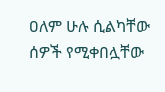ዐለም ሁሉ ሲልካቸው ሰዎች የሚቀበሏቸው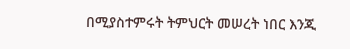በሚያስተምሩት ትምህርት መሠረት ነበር እንጂ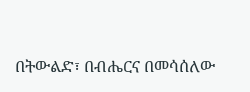በትውልድ፣ በብሔርና በመሳሰለው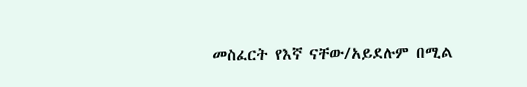መስፈርት የእኛ ናቸው/አይደሉም በሚል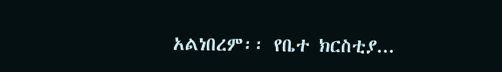አልነበረም፡፡ የቤተ ክርስቲያ...